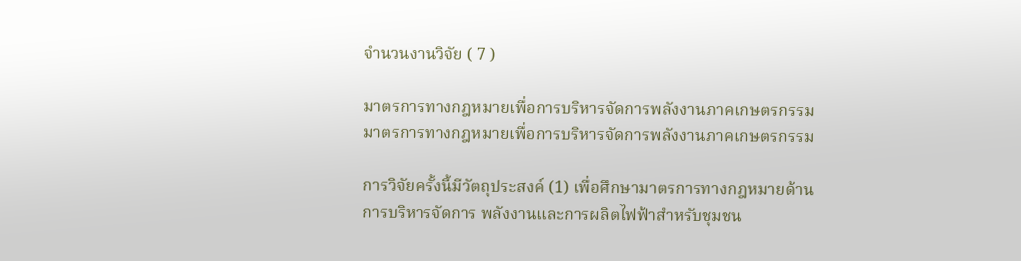จำนวนงานวิจัย ( 7 )

มาตรการทางกฎหมายเพื่อการบริหารจัดการพลังงานภาคเกษตรกรรม
มาตรการทางกฎหมายเพื่อการบริหารจัดการพลังงานภาคเกษตรกรรม

การวิจัยครั้งนี้มีวัตถุประสงค์ (1) เพื่อศึกษามาตรการทางกฎหมายด้านการบริหารจัดการ พลังงานและการผลิตไฟฟ้าสำหรับชุมชน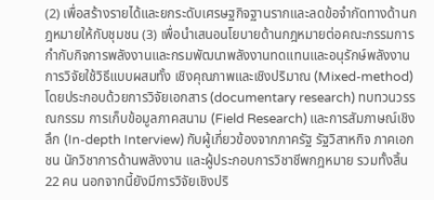(2) เพื่อสร้างรายได้และยกระดับเศรษฐกิจฐานรากและลดข้อจำกัดทางด้านกฎหมายให้กับชุมชน (3) เพื่อนำเสนอนโยบายด้านกฎหมายต่อคณะกรรมการกำกับกิจการพลังงานและกรมพัฒนาพลังงานทดแทนและอนุรักษ์พลังงาน การวิจัยใช้วิธีแบบผสมทั้ง เชิงคุณภาพและเชิงปริมาณ (Mixed-method) โดยประกอบด้วยการวิจัยเอกสาร (documentary research) ทบทวนวรรณกรรม การเก็บข้อมูลภาคสนาม (Field Research) และการสัมภาษณ์เชิงลึก (In-depth Interview) กับผู้เกี่ยวข้องจากภาครัฐ รัฐวิสาหกิจ ภาคเอกชน นักวิชาการด้านพลังงาน และผู้ประกอบการวิชาชีพกฎหมาย รวมทั้งสิ้น 22 คน นอกจากนี้ยังมีการวิจัยเชิงปริ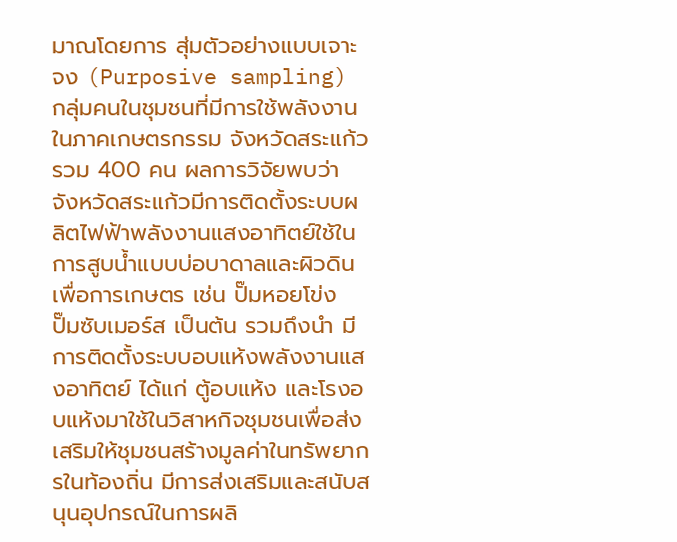มาณโดยการ สุ่มตัวอย่างแบบเจาะจง (Purposive sampling) กลุ่มคนในชุมชนที่มีการใช้พลังงานในภาคเกษตรกรรม จังหวัดสระแก้ว รวม 400 คน ผลการวิจัยพบว่า จังหวัดสระแก้วมีการติดตั้งระบบผลิตไฟฟ้าพลังงานแสงอาทิตย์ใช้ในการสูบน้ำแบบบ่อบาดาลและผิวดินเพื่อการเกษตร เช่น ปั๊มหอยโข่ง ปั๊มซับเมอร์ส เป็นต้น รวมถึงนำ มีการติดตั้งระบบอบแห้งพลังงานแสงอาทิตย์ ได้แก่ ตู้อบแห้ง และโรงอบแห้งมาใช้ในวิสาหกิจชุมชนเพื่อส่งเสริมให้ชุมชนสร้างมูลค่าในทรัพยากรในท้องถิ่น มีการส่งเสริมและสนับสนุนอุปกรณ์ในการผลิ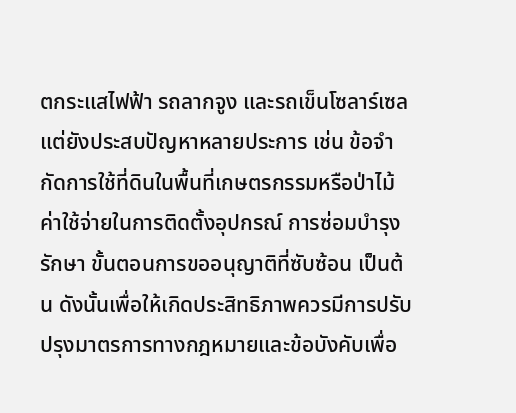ตกระแสไฟฟ้า รถลากจูง และรถเข็นโซลาร์เซล แต่ยังประสบปัญหาหลายประการ เช่น ข้อจำกัดการใช้ที่ดินในพื้นที่เกษตรกรรมหรือป่าไม้ ค่าใช้จ่ายในการติดตั้งอุปกรณ์ การซ่อมบำรุงรักษา ขั้นตอนการขออนุญาติที่ซับซ้อน เป็นต้น ดังนั้นเพื่อให้เกิดประสิทธิภาพควรมีการปรับปรุงมาตรการทางกฎหมายและข้อบังคับเพื่อ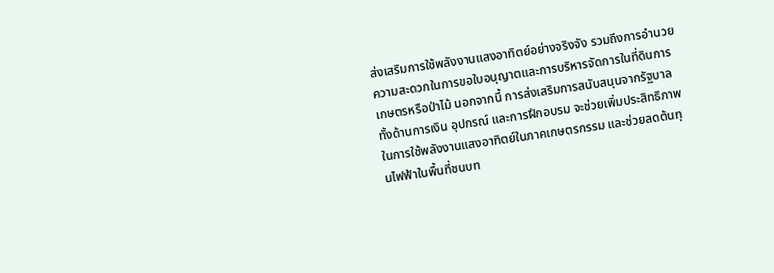ส่งเสริมการใช้พลังงานแสงอาทิตย์อย่างจริงจัง รวมถึงการอำนวยความสะดวกในการขอใบอนุญาตและการบริหารจัดการในที่ดินการเกษตรหรือป่าไม้ นอกจากนี้ การส่งเสริมการสนับสนุนจากรัฐบาล ทั้งด้านการเงิน อุปกรณ์ และการฝึกอบรม จะช่วยเพิ่มประสิทธิภาพในการใช้พลังงานแสงอาทิตย์ในภาคเกษตรกรรม และช่วยลดต้นทุนไฟฟ้าในพื้นที่ชนบท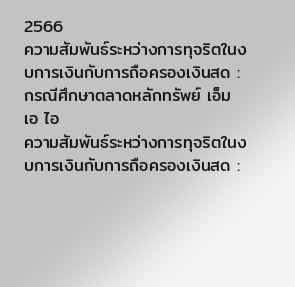2566
ความสัมพันธ์ระหว่างการทุจริตในงบการเงินกับการถือครองเงินสด : กรณีศึกษาตลาดหลักทรัพย์ เอ็ม เอ ไอ
ความสัมพันธ์ระหว่างการทุจริตในงบการเงินกับการถือครองเงินสด :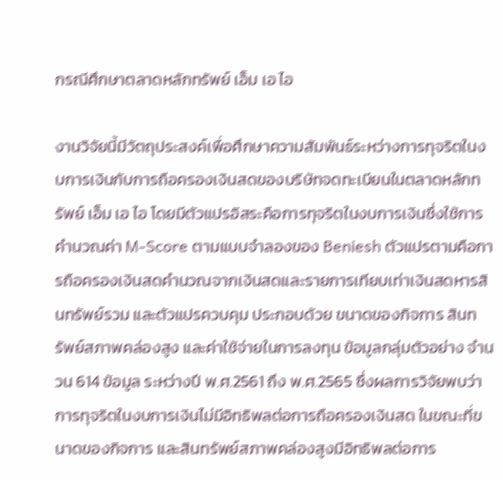กรณีศึกษาตลาดหลักทรัพย์ เอ็ม เอ ไอ

งานวิจัยนี้มีวัตถุประสงค์เพื่อศึกษาความสัมพันธ์ระหว่างการทุจริตในงบการเงินกับการถือครองเงินสดของบริษัทจดทะเบียนในตลาดหลักทรัพย์ เอ็ม เอ ไอ โดยมีตัวแปรอิสระคือการทุจริตในงบการเงินซึ่งใช้การคำนวณค่า M-Score ตามแบบจำลองของ Beniesh ตัวแปรตามคือการถือครองเงินสดคำนวณจากเงินสดและรายการเทียบเท่าเงินสดหารสินทรัพย์รวม และตัวแปรควบคุม ประกอบด้วย ขนาดของกิจการ สินทรัพย์สภาพคล่องสูง และค่าใช้จ่ายในการลงทุน ข้อมูลกลุ่มตัวอย่าง จำนวน 614 ข้อมูล ระหว่างปี พ.ศ.2561 ถึง พ.ศ.2565 ซึ่งผลการวิจัยพบว่า การทุจริตในงบการเงินไม่มีอิทธิพลต่อการถือครองเงินสด ในขณะที่ขนาดของกิจการ และสินทรัพย์สภาพคล่องสูงมีอิทธิพลต่อการ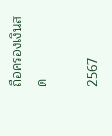ถือครองเงินสด

2567